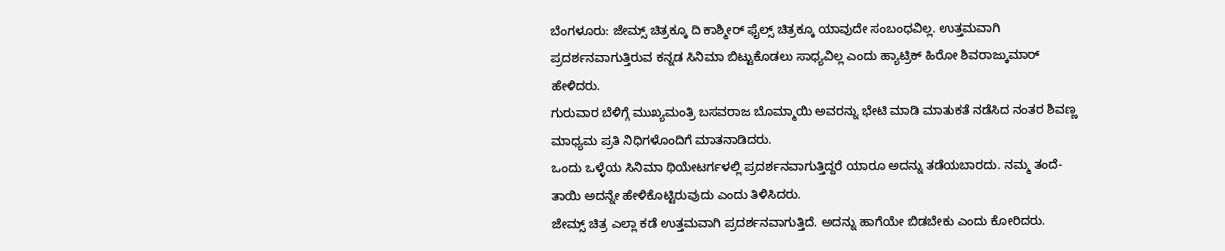ಬೆಂಗಳೂರು: ಜೇಮ್ಸ್ ಚಿತ್ರಕ್ಕೂ ದಿ ಕಾಶ್ಮೀರ್ ಫೈಲ್ಸ್ ಚಿತ್ರಕ್ಕೂ ಯಾವುದೇ ಸಂಬಂಧವಿಲ್ಲ. ಉತ್ತಮವಾಗಿ ಪ್ರದರ್ಶನವಾಗುತ್ತಿರುವ ಕನ್ನಡ ಸಿನಿಮಾ ಬಿಟ್ಟುಕೊಡಲು ಸಾಧ್ಯವಿಲ್ಲ ಎಂದು ಹ್ಯಾಟ್ರಿಕ್ ಹಿರೋ ಶಿವರಾಜ್ಕುಮಾರ್ ಹೇಳಿದರು.
ಗುರುವಾರ ಬೆಳಿಗ್ಗೆ ಮುಖ್ಯಮಂತ್ರಿ ಬಸವರಾಜ ಬೊಮ್ಮಾಯಿ ಅವರನ್ನು ಭೇಟಿ ಮಾಡಿ ಮಾತುಕತೆ ನಡೆಸಿದ ನಂತರ ಶಿವಣ್ಣ ಮಾಧ್ಯಮ ಪ್ರತಿ ನಿಧಿಗಳೊಂದಿಗೆ ಮಾತನಾಡಿದರು.
ಒಂದು ಒಳ್ಳೆಯ ಸಿನಿಮಾ ಥಿಯೇಟರ್ಗಳಲ್ಲಿ ಪ್ರದರ್ಶನವಾಗುತ್ತಿದ್ದರೆ ಯಾರೂ ಅದನ್ನು ತಡೆಯಬಾರದು. ನಮ್ಮ ತಂದೆ-ತಾಯಿ ಅದನ್ನೇ ಹೇಳಿಕೊಟ್ಟಿರುವುದು ಎಂದು ತಿಳಿಸಿದರು.
ಜೇಮ್ಸ್ ಚಿತ್ರ ಎಲ್ಲಾ ಕಡೆ ಉತ್ತಮವಾಗಿ ಪ್ರದರ್ಶನವಾಗುತ್ತಿದೆ. ಅದನ್ನು ಹಾಗೆಯೇ ಬಿಡಬೇಕು ಎಂದು ಕೋರಿದರು.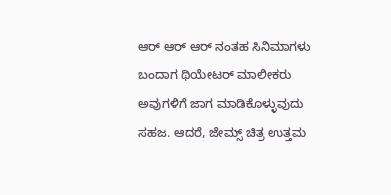ಆರ್ ಆರ್ ಆರ್ ನಂತಹ ಸಿನಿಮಾಗಳು ಬಂದಾಗ ಥಿಯೇಟರ್ ಮಾಲೀಕರು ಅವುಗಳಿಗೆ ಜಾಗ ಮಾಡಿಕೊಳ್ಳುವುದು ಸಹಜ. ಆದರೆ, ಜೇಮ್ಸ್ ಚಿತ್ರ ಉತ್ತಮ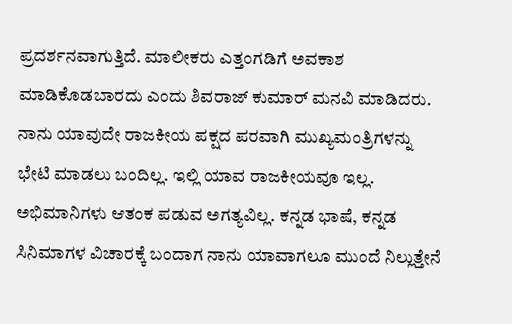ಪ್ರದರ್ಶನವಾಗುತ್ತಿದೆ. ಮಾಲೀಕರು ಎತ್ತಂಗಡಿಗೆ ಅವಕಾಶ ಮಾಡಿಕೊಡಬಾರದು ಎಂದು ಶಿವರಾಜ್ ಕುಮಾರ್ ಮನವಿ ಮಾಡಿದರು.
ನಾನು ಯಾವುದೇ ರಾಜಕೀಯ ಪಕ್ಷದ ಪರವಾಗಿ ಮುಖ್ಯಮಂತ್ರಿಗಳನ್ನು ಭೇಟಿ ಮಾಡಲು ಬಂದಿಲ್ಲ. ಇಲ್ಲಿ ಯಾವ ರಾಜಕೀಯವೂ ಇಲ್ಲ. ಅಭಿಮಾನಿಗಳು ಆತಂಕ ಪಡುವ ಅಗತ್ಯವಿಲ್ಲ. ಕನ್ನಡ ಭಾಷೆ, ಕನ್ನಡ ಸಿನಿಮಾಗಳ ವಿಚಾರಕ್ಕೆ ಬಂದಾಗ ನಾನು ಯಾವಾಗಲೂ ಮುಂದೆ ನಿಲ್ಲುತ್ತೇನೆ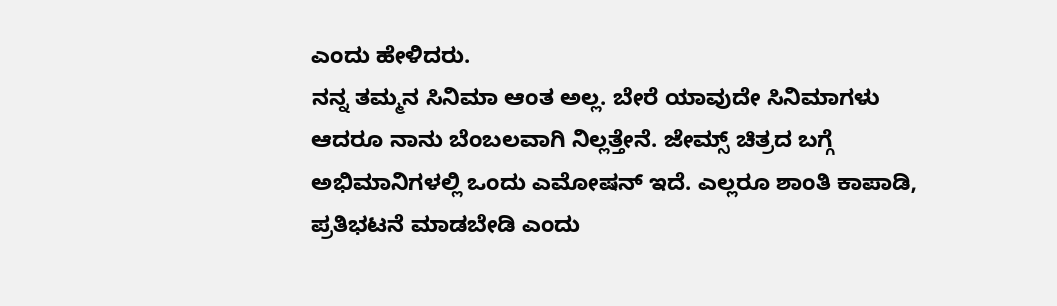ಎಂದು ಹೇಳಿದರು.
ನನ್ನ ತಮ್ಮನ ಸಿನಿಮಾ ಆಂತ ಅಲ್ಲ. ಬೇರೆ ಯಾವುದೇ ಸಿನಿಮಾಗಳು ಆದರೂ ನಾನು ಬೆಂಬಲವಾಗಿ ನಿಲ್ಲತ್ತೇನೆ. ಜೇಮ್ಸ್ ಚಿತ್ರದ ಬಗ್ಗೆ ಅಭಿಮಾನಿಗಳಲ್ಲಿ ಒಂದು ಎಮೋಷನ್ ಇದೆ. ಎಲ್ಲರೂ ಶಾಂತಿ ಕಾಪಾಡಿ, ಪ್ರತಿಭಟನೆ ಮಾಡಬೇಡಿ ಎಂದು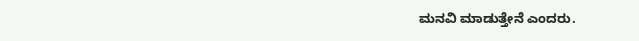ಮನವಿ ಮಾಡುತ್ತೇನೆ ಎಂದರು.